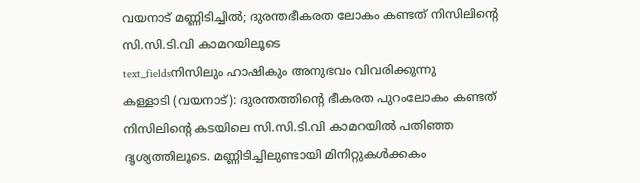വയനാട് മണ്ണിടിച്ചിൽ; ദുരന്തഭീകരത ലോകം കണ്ടത് നിസിലിന്റെ സി.സി.ടി.വി കാമറയിലൂടെ
text_fieldsനിസിലും ഹാഷികും അനുഭവം വിവരിക്കുന്നു
കള്ളാടി (വയനാട്): ദുരന്തത്തിന്റെ ഭീകരത പുറംലോകം കണ്ടത് നിസിലിന്റെ കടയിലെ സി.സി.ടി.വി കാമറയിൽ പതിഞ്ഞ ദൃശ്യത്തിലൂടെ. മണ്ണിടിച്ചിലുണ്ടായി മിനിറ്റുകൾക്കകം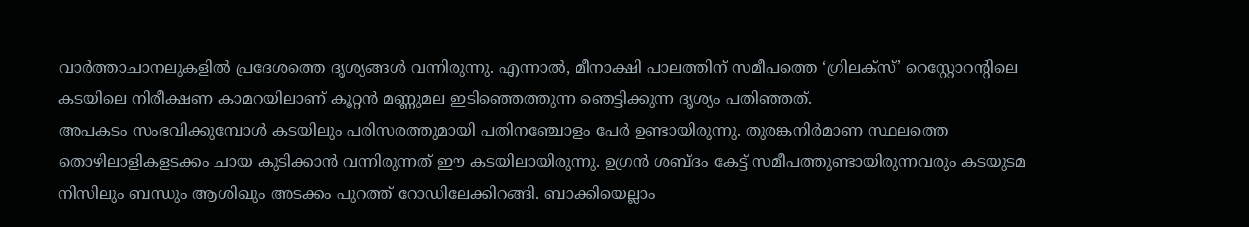വാർത്താചാനലുകളിൽ പ്രദേശത്തെ ദൃശ്യങ്ങൾ വന്നിരുന്നു. എന്നാൽ, മീനാക്ഷി പാലത്തിന് സമീപത്തെ ‘ഗ്രിലക്സ്’ റെസ്റ്റോറന്റിലെ കടയിലെ നിരീക്ഷണ കാമറയിലാണ് കൂറ്റൻ മണ്ണുമല ഇടിഞ്ഞെത്തുന്ന ഞെട്ടിക്കുന്ന ദൃശ്യം പതിഞ്ഞത്.
അപകടം സംഭവിക്കുമ്പോൾ കടയിലും പരിസരത്തുമായി പതിനഞ്ചോളം പേർ ഉണ്ടായിരുന്നു. തുരങ്കനിർമാണ സ്ഥലത്തെ തൊഴിലാളികളടക്കം ചായ കുടിക്കാൻ വന്നിരുന്നത് ഈ കടയിലായിരുന്നു. ഉഗ്രൻ ശബ്ദം കേട്ട് സമീപത്തുണ്ടായിരുന്നവരും കടയുടമ നിസിലും ബന്ധും ആശിഖും അടക്കം പുറത്ത് റോഡിലേക്കിറങ്ങി. ബാക്കിയെല്ലാം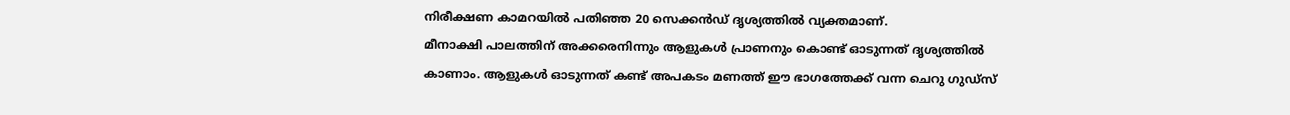നിരീക്ഷണ കാമറയിൽ പതിഞ്ഞ 20 സെക്കൻഡ് ദൃശ്യത്തിൽ വ്യക്തമാണ്.
മീനാക്ഷി പാലത്തിന് അക്കരെനിന്നും ആളുകൾ പ്രാണനും കൊണ്ട് ഓടുന്നത് ദൃശ്യത്തിൽ കാണാം. ആളുകൾ ഓടുന്നത് കണ്ട് അപകടം മണത്ത് ഈ ഭാഗത്തേക്ക് വന്ന ചെറു ഗുഡ്സ്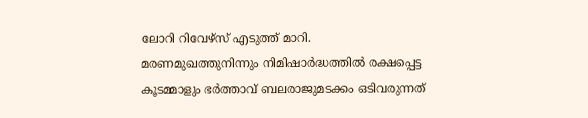ലോറി റിവേഴ്സ് എടുത്ത് മാറി. മരണമുഖത്തുനിന്നും നിമിഷാർദ്ധത്തിൽ രക്ഷപ്പെട്ട കൂടമ്മാളും ഭർത്താവ് ബലരാജുമടക്കം ഒടിവരുന്നത്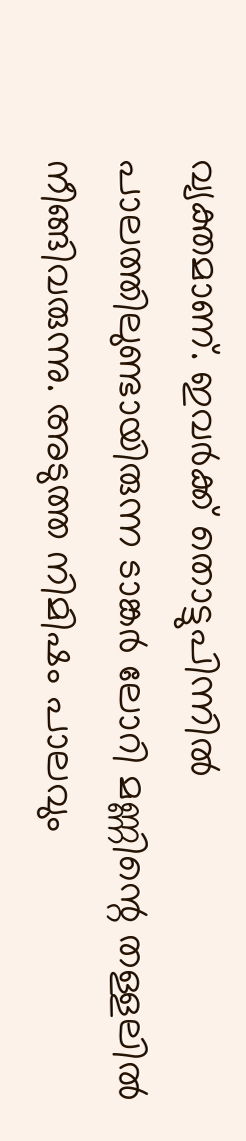വ്യക്തമാണ്. ഇവർക്ക് തൊട്ടുപിന്നിൽ പാലത്തിലുണ്ടായിരുന്ന ടാങ്കർ ലോറി മണ്ണിന്റെ തള്ളലിൽ നീങ്ങിവരുന്നു. അടുത്ത നിമിഷം പാലവും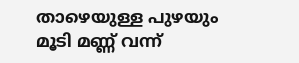താഴെയുള്ള പുഴയും മൂടി മണ്ണ് വന്ന്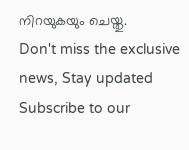നിറയുകയും ചെയ്തു.
Don't miss the exclusive news, Stay updated
Subscribe to our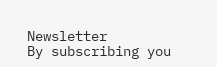Newsletter
By subscribing you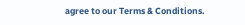agree to our Terms & Conditions.